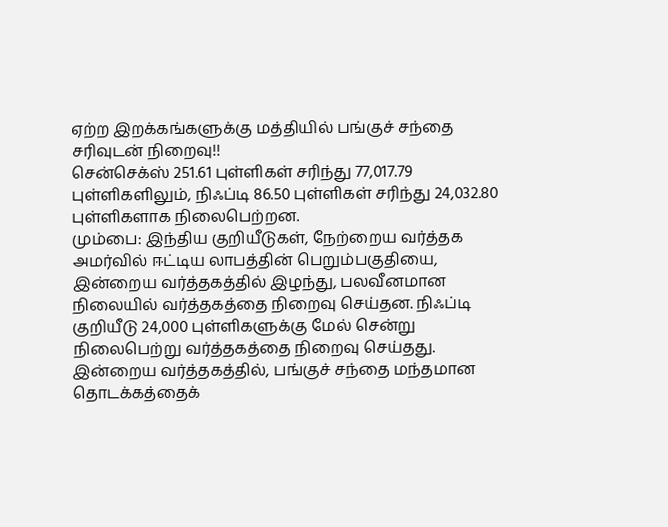ஏற்ற இறக்கங்களுக்கு மத்தியில் பங்குச் சந்தை சரிவுடன் நிறைவு!!
சென்செக்ஸ் 251.61 புள்ளிகள் சரிந்து 77,017.79 புள்ளிகளிலும், நிஃப்டி 86.50 புள்ளிகள் சரிந்து 24,032.80 புள்ளிகளாக நிலைபெற்றன.
மும்பை: இந்திய குறியீடுகள், நேற்றைய வர்த்தக அமர்வில் ஈட்டிய லாபத்தின் பெறும்பகுதியை, இன்றைய வர்த்தகத்தில் இழந்து, பலவீனமான நிலையில் வர்த்தகத்தை நிறைவு செய்தன. நிஃப்டி குறியீடு 24,000 புள்ளிகளுக்கு மேல் சென்று நிலைபெற்று வர்த்தகத்தை நிறைவு செய்தது.
இன்றைய வர்த்தகத்தில், பங்குச் சந்தை மந்தமான தொடக்கத்தைக்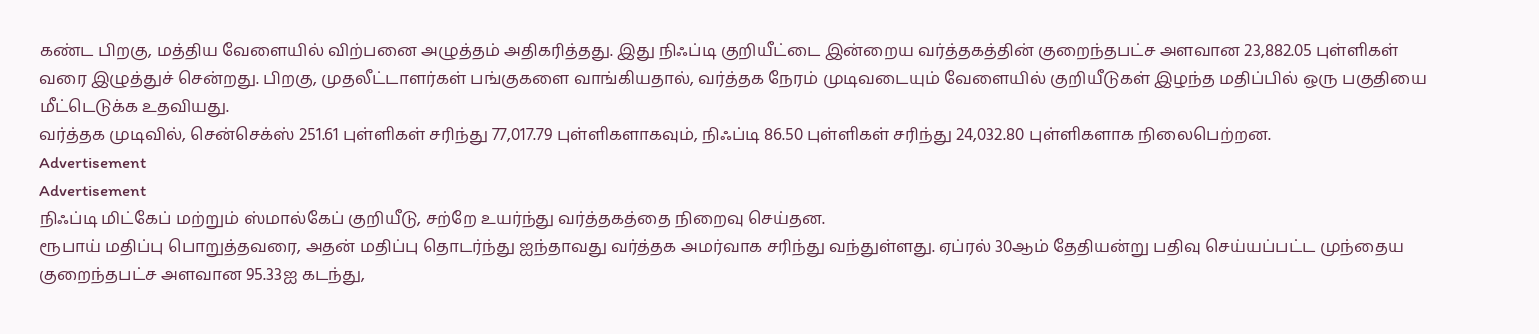கண்ட பிறகு, மத்திய வேளையில் விற்பனை அழுத்தம் அதிகரித்தது. இது நிஃப்டி குறியீட்டை இன்றைய வர்த்தகத்தின் குறைந்தபட்ச அளவான 23,882.05 புள்ளிகள் வரை இழுத்துச் சென்றது. பிறகு, முதலீட்டாளர்கள் பங்குகளை வாங்கியதால், வர்த்தக நேரம் முடிவடையும் வேளையில் குறியீடுகள் இழந்த மதிப்பில் ஒரு பகுதியை மீட்டெடுக்க உதவியது.
வர்த்தக முடிவில், சென்செக்ஸ் 251.61 புள்ளிகள் சரிந்து 77,017.79 புள்ளிகளாகவும், நிஃப்டி 86.50 புள்ளிகள் சரிந்து 24,032.80 புள்ளிகளாக நிலைபெற்றன.
Advertisement
Advertisement
நிஃப்டி மிட்கேப் மற்றும் ஸ்மால்கேப் குறியீடு, சற்றே உயர்ந்து வர்த்தகத்தை நிறைவு செய்தன.
ரூபாய் மதிப்பு பொறுத்தவரை, அதன் மதிப்பு தொடர்ந்து ஐந்தாவது வர்த்தக அமர்வாக சரிந்து வந்துள்ளது. ஏப்ரல் 30ஆம் தேதியன்று பதிவு செய்யப்பட்ட முந்தைய குறைந்தபட்ச அளவான 95.33ஐ கடந்து,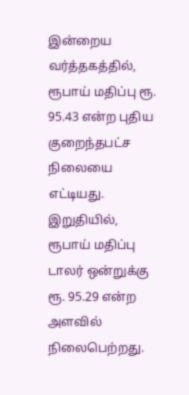இன்றைய வர்த்தகத்தில், ரூபாய் மதிப்பு ரூ. 95.43 என்ற புதிய குறைந்தபட்ச நிலையை எட்டியது. இறுதியில், ரூபாய் மதிப்பு டாலர் ஒன்றுக்கு ரூ. 95.29 என்ற அளவில் நிலைபெற்றது.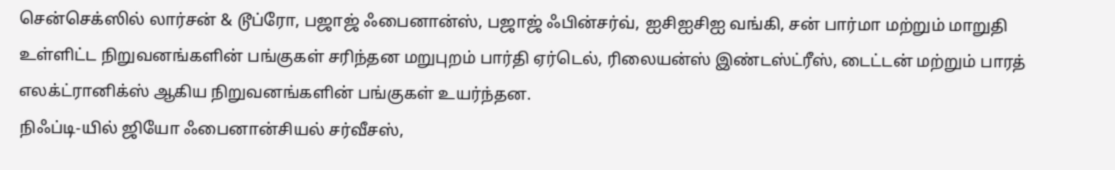சென்செக்ஸில் லார்சன் & டூப்ரோ, பஜாஜ் ஃபைனான்ஸ், பஜாஜ் ஃபின்சர்வ், ஐசிஐசிஐ வங்கி, சன் பார்மா மற்றும் மாறுதி உள்ளிட்ட நிறுவனங்களின் பங்குகள் சரிந்தன மறுபுறம் பார்தி ஏர்டெல், ரிலையன்ஸ் இண்டஸ்ட்ரீஸ், டைட்டன் மற்றும் பாரத் எலக்ட்ரானிக்ஸ் ஆகிய நிறுவனங்களின் பங்குகள் உயர்ந்தன.
நிஃப்டி-யில் ஜியோ ஃபைனான்சியல் சர்வீசஸ்,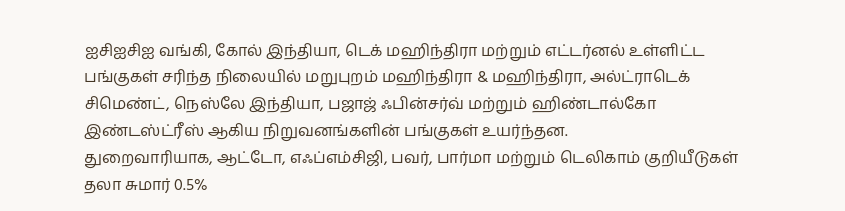ஐசிஐசிஐ வங்கி, கோல் இந்தியா, டெக் மஹிந்திரா மற்றும் எட்டர்னல் உள்ளிட்ட பங்குகள் சரிந்த நிலையில் மறுபுறம் மஹிந்திரா & மஹிந்திரா, அல்ட்ராடெக் சிமெண்ட், நெஸ்லே இந்தியா, பஜாஜ் ஃபின்சர்வ் மற்றும் ஹிண்டால்கோ இண்டஸ்ட்ரீஸ் ஆகிய நிறுவனங்களின் பங்குகள் உயர்ந்தன.
துறைவாரியாக, ஆட்டோ, எஃப்எம்சிஜி, பவர், பார்மா மற்றும் டெலிகாம் குறியீடுகள் தலா சுமார் 0.5%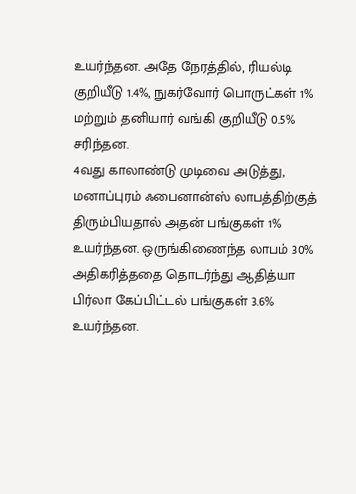உயர்ந்தன. அதே நேரத்தில், ரியல்டி குறியீடு 1.4%, நுகர்வோர் பொருட்கள் 1% மற்றும் தனியார் வங்கி குறியீடு 0.5% சரிந்தன.
4வது காலாண்டு முடிவை அடுத்து, மனாப்புரம் ஃபைனான்ஸ் லாபத்திற்குத் திரும்பியதால் அதன் பங்குகள் 1% உயர்ந்தன. ஒருங்கிணைந்த லாபம் 30% அதிகரித்ததை தொடர்ந்து ஆதித்யா பிர்லா கேப்பிட்டல் பங்குகள் 3.6% உயர்ந்தன.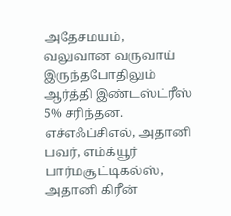அதேசமயம், வலுவான வருவாய் இருந்தபோதிலும் ஆர்த்தி இண்டஸ்ட்ரீஸ் 5% சரிந்தன.
எச்எஃப்சிஎல், அதானி பவர், எம்க்யூர் பார்மசூட்டிகல்ஸ், அதானி கிரீன்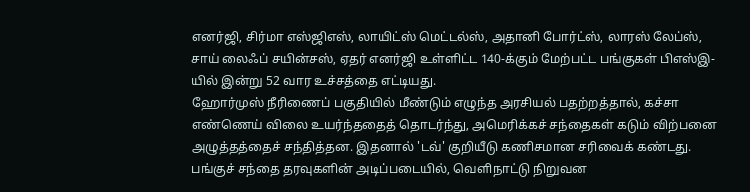எனர்ஜி, சிர்மா எஸ்ஜிஎஸ், லாயிட்ஸ் மெட்டல்ஸ், அதானி போர்ட்ஸ், லாரஸ் லேப்ஸ், சாய் லைஃப் சயின்சஸ், ஏதர் எனர்ஜி உள்ளிட்ட 140-க்கும் மேற்பட்ட பங்குகள் பிஎஸ்இ-யில் இன்று 52 வார உச்சத்தை எட்டியது.
ஹோர்முஸ் நீரிணைப் பகுதியில் மீண்டும் எழுந்த அரசியல் பதற்றத்தால், கச்சா எண்ணெய் விலை உயர்ந்ததைத் தொடர்ந்து, அமெரிக்கச் சந்தைகள் கடும் விற்பனை அழுத்தத்தைச் சந்தித்தன. இதனால் 'டவ்' குறியீடு கணிசமான சரிவைக் கண்டது.
பங்குச் சந்தை தரவுகளின் அடிப்படையில், வெளிநாட்டு நிறுவன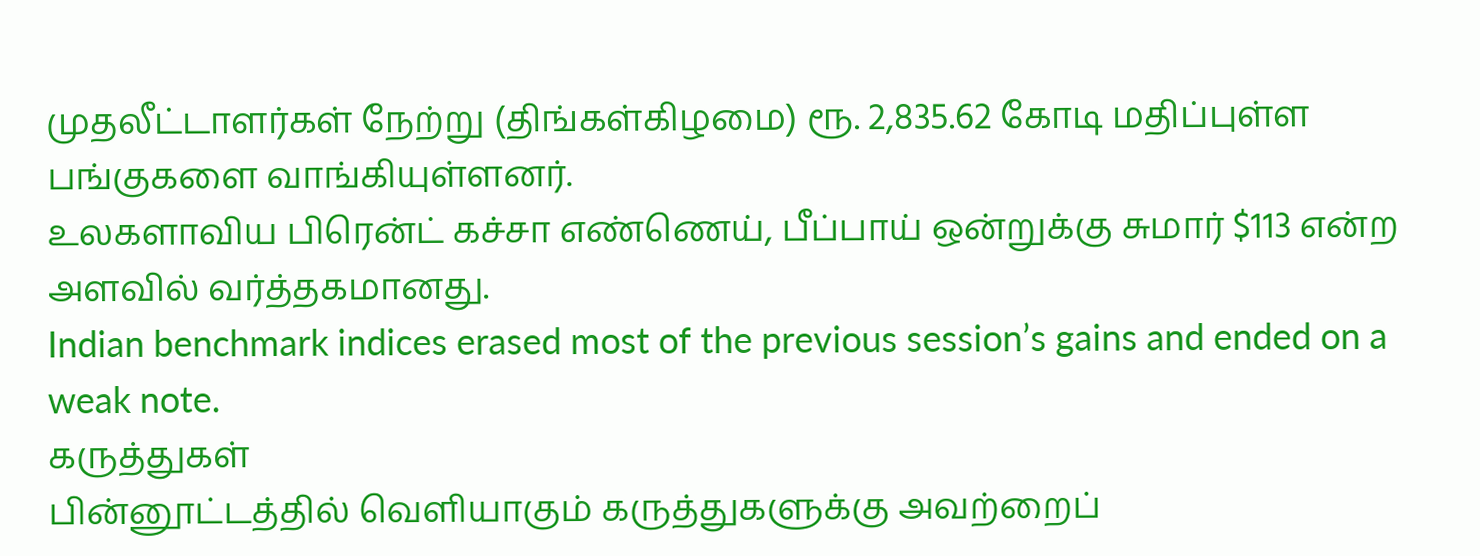முதலீட்டாளர்கள் நேற்று (திங்கள்கிழமை) ரூ. 2,835.62 கோடி மதிப்புள்ள பங்குகளை வாங்கியுள்ளனர்.
உலகளாவிய பிரென்ட் கச்சா எண்ணெய், பீப்பாய் ஒன்றுக்கு சுமார் $113 என்ற அளவில் வர்த்தகமானது.
Indian benchmark indices erased most of the previous session’s gains and ended on a weak note.
கருத்துகள்
பின்னூட்டத்தில் வெளியாகும் கருத்துகளுக்கு அவற்றைப்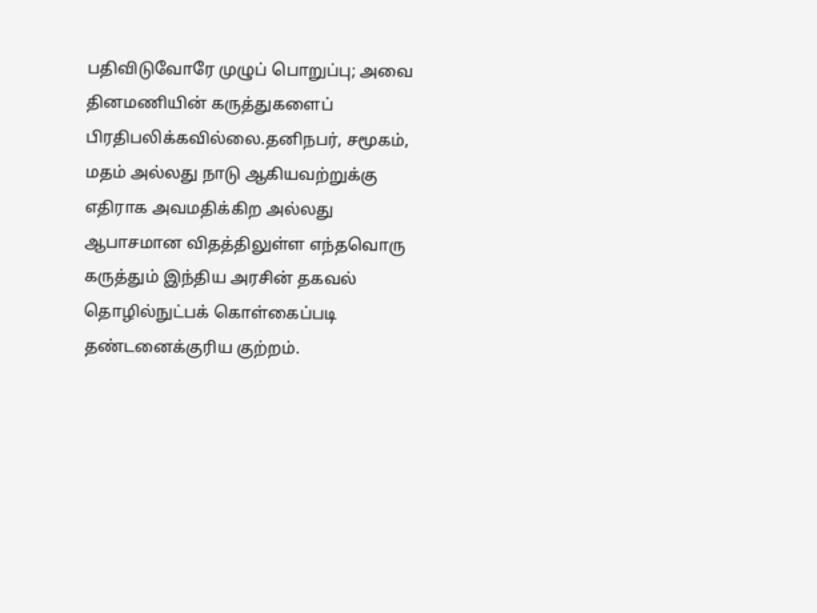பதிவிடுவோரே முழுப் பொறுப்பு; அவை தினமணியின் கருத்துகளைப் பிரதிபலிக்கவில்லை.தனிநபர், சமூகம், மதம் அல்லது நாடு ஆகியவற்றுக்கு எதிராக அவமதிக்கிற அல்லது ஆபாசமான விதத்திலுள்ள எந்தவொரு கருத்தும் இந்திய அரசின் தகவல் தொழில்நுட்பக் கொள்கைப்படி தண்டனைக்குரிய குற்றம்.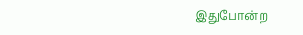இதுபோன்ற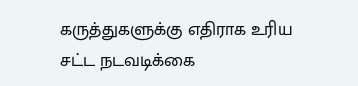கருத்துகளுக்கு எதிராக உரிய சட்ட நடவடிக்கை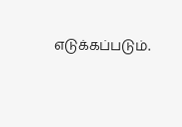எடுக்கப்படும்.